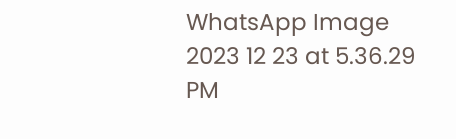WhatsApp Image 2023 12 23 at 5.36.29 PM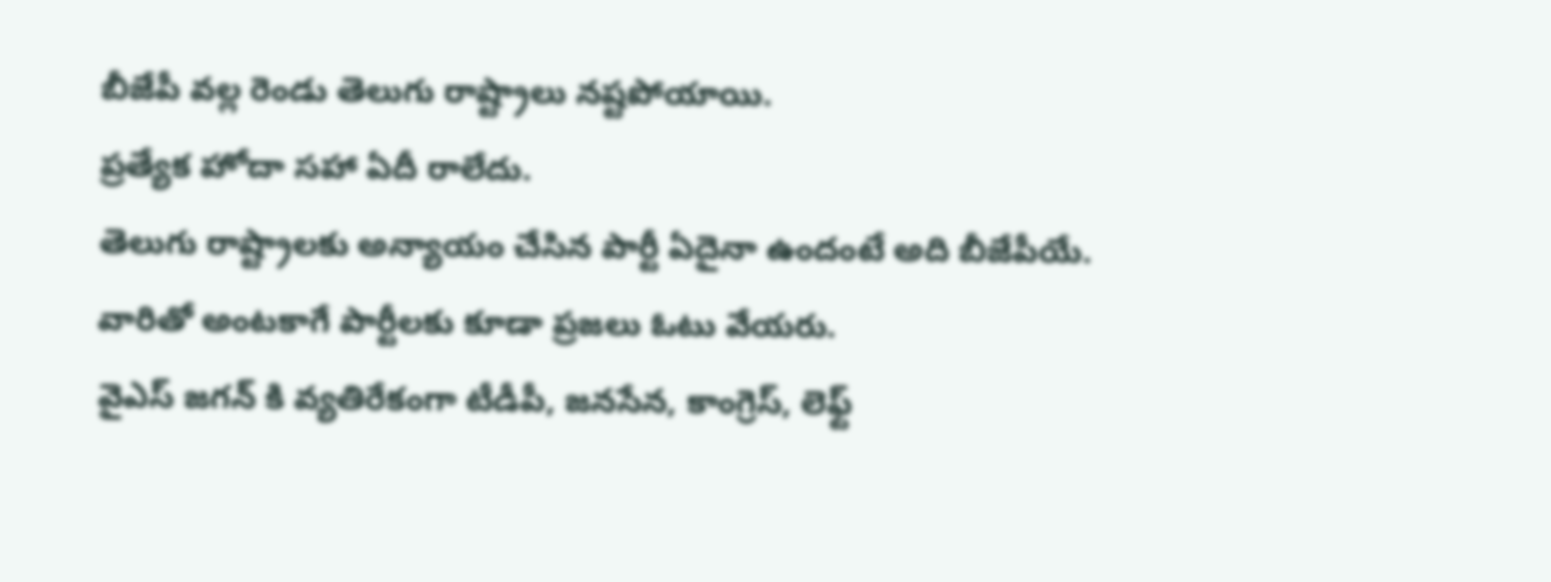బీజేపీ వల్ల రెండు తెలుగు రాష్ట్రాలు నష్టపోయాయి.
ప్రత్యేక హోదా సహా ఏదీ రాలేదు.
తెలుగు రాష్ట్రాలకు అన్యాయం చేసిన పార్టీ ఏదైనా ఉందంటే అది బీజేపీయే.
వారితో అంటకాగే పార్టీలకు కూడా ప్రజలు ఓటు వేయరు.
వైఎస్ జగన్ కి వ్యతిరేకంగా టీడీపీ, జనసేన, కాంగ్రెస్, లెఫ్ట్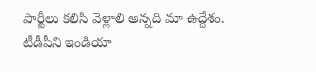పార్టీలు కలిసి వెళ్లాలి అన్నది మా ఉద్దేశం.
టీడీపీని ఇండియా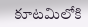కూటమిలోకి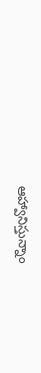ఆహ్వానిస్తున్నాం